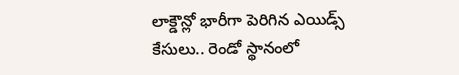లాక్డౌన్లో భారీగా పెరిగిన ఎయిడ్స్ కేసులు.. రెండో స్థానంలో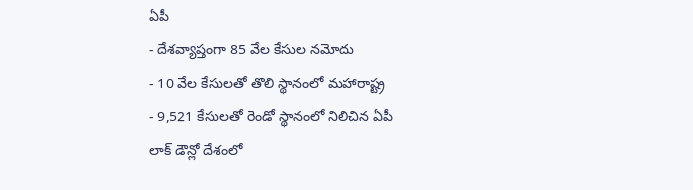ఏపీ
- దేశవ్యాప్తంగా 85 వేల కేసుల నమోదు
- 10 వేల కేసులతో తొలి స్థానంలో మహారాష్ట్ర
- 9,521 కేసులతో రెండో స్థానంలో నిలిచిన ఏపీ
లాక్ డౌన్లో దేశంలో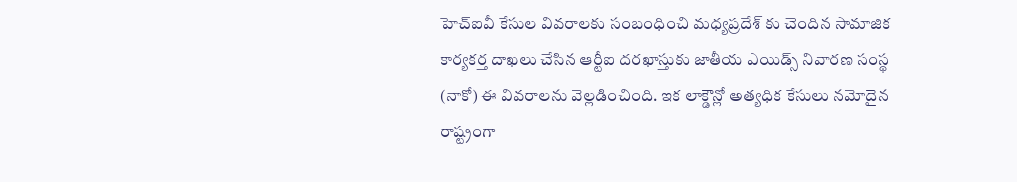హెచ్ఐవీ కేసుల వివరాలకు సంబంధించి మధ్యప్రదేశ్ కు చెందిన సామాజిక కార్యకర్త దాఖలు చేసిన ఆర్టీఐ దరఖాస్తుకు జాతీయ ఎయిడ్స్ నివారణ సంస్థ (నాకో) ఈ వివరాలను వెల్లడించింది. ఇక లాక్డౌన్లో అత్యధిక కేసులు నమోదైన రాష్ట్రంగా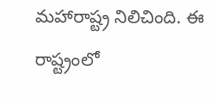మహారాష్ట్ర నిలిచింది. ఈ రాష్ట్రంలో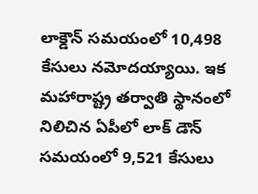లాక్డౌన్ సమయంలో 10,498 కేసులు నమోదయ్యాయి. ఇక మహారాష్ట్ర తర్వాతి స్థానంలో నిలిచిన ఏపీలో లాక్ డౌన్ సమయంలో 9,521 కేసులు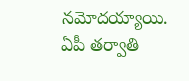నమోదయ్యాయి. ఏపీ తర్వాతి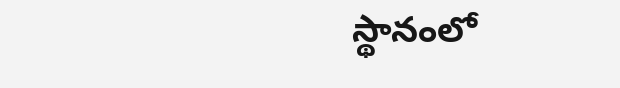స్థానంలో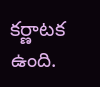కర్ణాటక ఉంది.